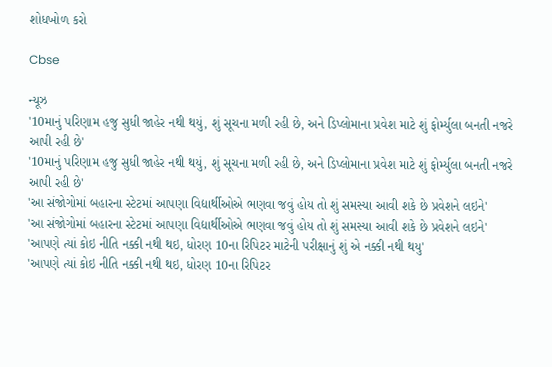શોધખોળ કરો

Cbse

ન્યૂઝ
'10માનું પરિણામ હજુ સુધી જાહેર નથી થયું, શું સૂચના મળી રહી છે, અને ડિપ્લોમાના પ્રવેશ માટે શું ફોર્મ્યુલા બનતી નજરે આપી રહી છે'
'10માનું પરિણામ હજુ સુધી જાહેર નથી થયું, શું સૂચના મળી રહી છે, અને ડિપ્લોમાના પ્રવેશ માટે શું ફોર્મ્યુલા બનતી નજરે આપી રહી છે'
'આ સંજોગોમાં બહારના સ્ટેટમાં આપણા વિદ્યાર્થીઓએ ભણવા જવું હોય તો શું સમસ્યા આવી શકે છે પ્રવેશને લઇને'
'આ સંજોગોમાં બહારના સ્ટેટમાં આપણા વિદ્યાર્થીઓએ ભણવા જવું હોય તો શું સમસ્યા આવી શકે છે પ્રવેશને લઇને'
'આપણે ત્યાં કોઇ નીતિ નક્કી નથી થઇ, ધોરણ 10ના રિપિટર માટેની પરીક્ષાનું શું એ નક્કી નથી થયુ'
'આપણે ત્યાં કોઇ નીતિ નક્કી નથી થઇ, ધોરણ 10ના રિપિટર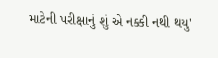માટેની પરીક્ષાનું શું એ નક્કી નથી થયુ'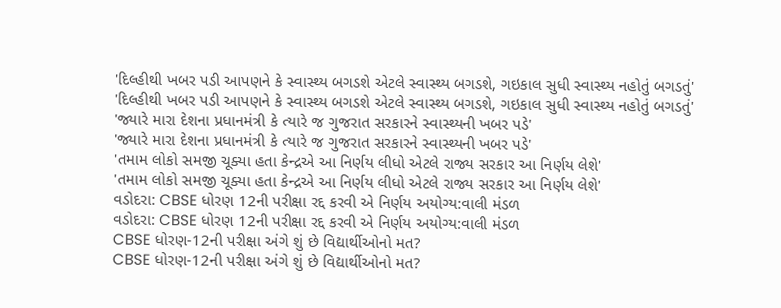'દિલ્હીથી ખબર પડી આપણને કે સ્વાસ્થ્ય બગડશે એટલે સ્વાસ્થ્ય બગડશે, ગઇકાલ સુધી સ્વાસ્થ્ય નહોતું બગડતું'
'દિલ્હીથી ખબર પડી આપણને કે સ્વાસ્થ્ય બગડશે એટલે સ્વાસ્થ્ય બગડશે, ગઇકાલ સુધી સ્વાસ્થ્ય નહોતું બગડતું'
'જ્યારે મારા દેશના પ્રધાનમંત્રી કે ત્યારે જ ગુજરાત સરકારને સ્વાસ્થ્યની ખબર પડે'
'જ્યારે મારા દેશના પ્રધાનમંત્રી કે ત્યારે જ ગુજરાત સરકારને સ્વાસ્થ્યની ખબર પડે'
'તમામ લોકો સમજી ચૂક્યા હતા કેન્દ્રએ આ નિર્ણય લીધો એટલે રાજ્ય સરકાર આ નિર્ણય લેશે'
'તમામ લોકો સમજી ચૂક્યા હતા કેન્દ્રએ આ નિર્ણય લીધો એટલે રાજ્ય સરકાર આ નિર્ણય લેશે'
વડોદરા: CBSE ધોરણ 12ની પરીક્ષા રદ્દ કરવી એ નિર્ણય અયોગ્ય:વાલી મંડળ
વડોદરા: CBSE ધોરણ 12ની પરીક્ષા રદ્દ કરવી એ નિર્ણય અયોગ્ય:વાલી મંડળ
CBSE ધોરણ-12ની પરીક્ષા અંગે શું છે વિદ્યાર્થીઓનો મત?
CBSE ધોરણ-12ની પરીક્ષા અંગે શું છે વિદ્યાર્થીઓનો મત?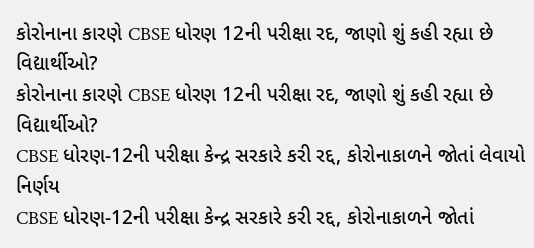કોરોનાના કારણે CBSE ધોરણ 12ની પરીક્ષા રદ, જાણો શું કહી રહ્યા છે વિદ્યાર્થીઓ?
કોરોનાના કારણે CBSE ધોરણ 12ની પરીક્ષા રદ, જાણો શું કહી રહ્યા છે વિદ્યાર્થીઓ?
CBSE ધોરણ-12ની પરીક્ષા કેન્દ્ર સરકારે કરી રદ્દ, કોરોનાકાળને જોતાં લેવાયો નિર્ણય
CBSE ધોરણ-12ની પરીક્ષા કેન્દ્ર સરકારે કરી રદ્દ, કોરોનાકાળને જોતાં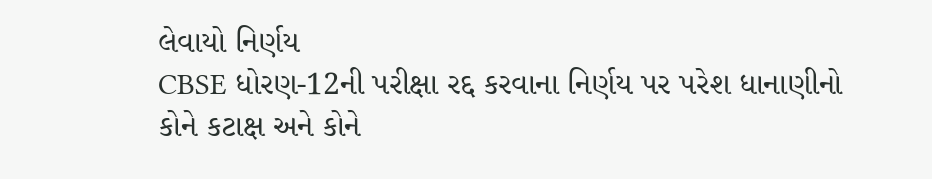લેવાયો નિર્ણય
CBSE ધોરણ-12ની પરીક્ષા રદ્દ કરવાના નિર્ણય પર પરેશ ધાનાણીનો કોને કટાક્ષ અને કોને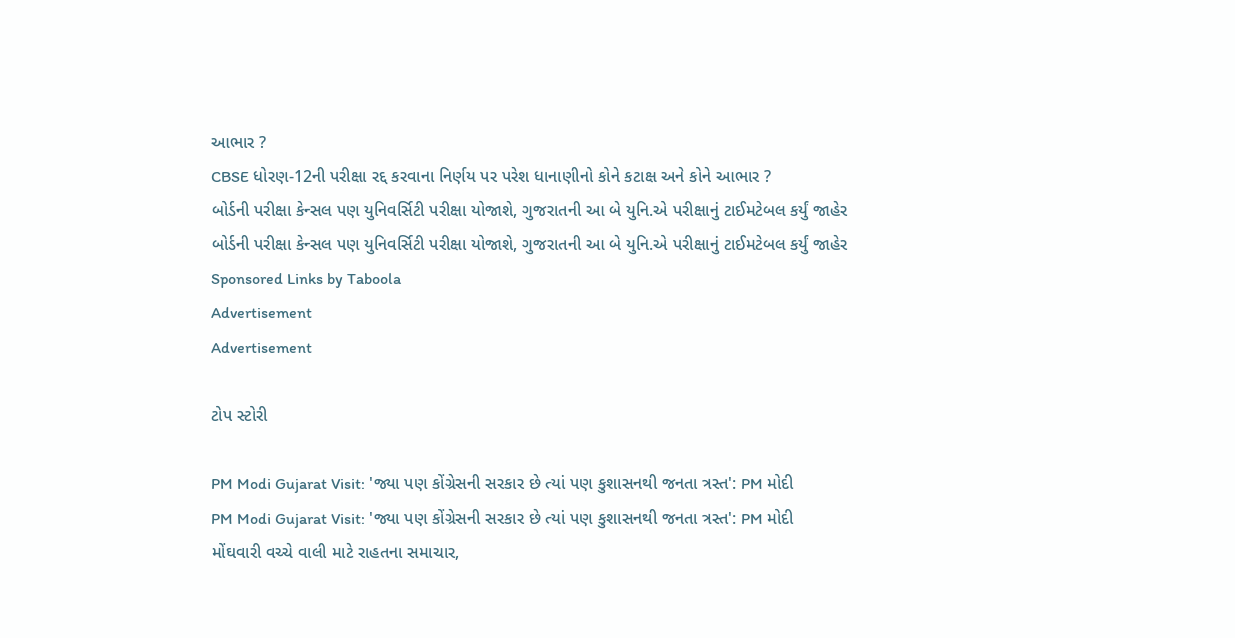આભાર ?
CBSE ધોરણ-12ની પરીક્ષા રદ્દ કરવાના નિર્ણય પર પરેશ ધાનાણીનો કોને કટાક્ષ અને કોને આભાર ?
બોર્ડની પરીક્ષા કેન્સલ પણ યુનિવર્સિટી પરીક્ષા યોજાશે, ગુજરાતની આ બે યુનિ.એ પરીક્ષાનું ટાઈમટેબલ કર્યું જાહેર
બોર્ડની પરીક્ષા કેન્સલ પણ યુનિવર્સિટી પરીક્ષા યોજાશે, ગુજરાતની આ બે યુનિ.એ પરીક્ષાનું ટાઈમટેબલ કર્યું જાહેર
Sponsored Links by Taboola
Advertisement
Advertisement

ટોપ સ્ટોરી

PM Modi Gujarat Visit: 'જ્યા પણ કોંગ્રેસની સરકાર છે ત્યાં પણ કુશાસનથી જનતા ત્રસ્ત': PM મોદી
PM Modi Gujarat Visit: 'જ્યા પણ કોંગ્રેસની સરકાર છે ત્યાં પણ કુશાસનથી જનતા ત્રસ્ત': PM મોદી
મોંઘવારી વચ્ચે વાલી માટે રાહતના સમાચાર,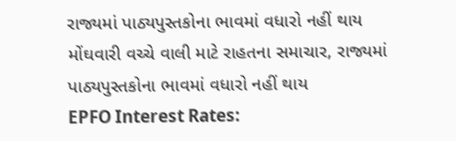રાજ્યમાં પાઠ્યપુસ્તકોના ભાવમાં વધારો નહીં થાય
મોંઘવારી વચ્ચે વાલી માટે રાહતના સમાચાર, રાજ્યમાં પાઠ્યપુસ્તકોના ભાવમાં વધારો નહીં થાય
EPFO Interest Rates: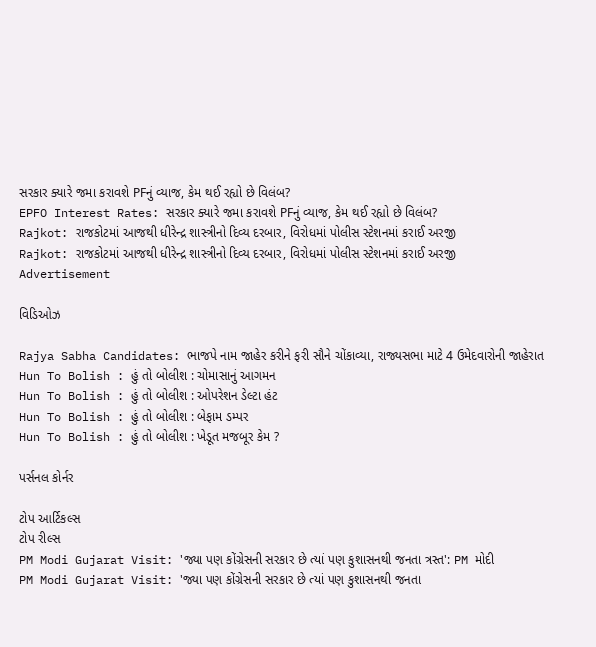સરકાર ક્યારે જમા કરાવશે PFનું વ્યાજ, કેમ થઈ રહ્યો છે વિલંબ?
EPFO Interest Rates: સરકાર ક્યારે જમા કરાવશે PFનું વ્યાજ, કેમ થઈ રહ્યો છે વિલંબ?
Rajkot: રાજકોટમાં આજથી ધીરેન્દ્ર શાસ્ત્રીનો દિવ્ય દરબાર, વિરોધમાં પોલીસ સ્ટેશનમાં કરાઈ અરજી
Rajkot: રાજકોટમાં આજથી ધીરેન્દ્ર શાસ્ત્રીનો દિવ્ય દરબાર, વિરોધમાં પોલીસ સ્ટેશનમાં કરાઈ અરજી
Advertisement

વિડિઓઝ

Rajya Sabha Candidates: ભાજપે નામ જાહેર કરીને ફરી સૌને ચોંકાવ્યા, રાજ્યસભા માટે 4 ઉમેદવારોની જાહેરાત
Hun To Bolish : હું તો બોલીશ : ચોમાસાનું આગમન
Hun To Bolish : હું તો બોલીશ : ઓપરેશન ડેલ્ટા હંટ
Hun To Bolish : હું તો બોલીશ : બેફામ ડમ્પર
Hun To Bolish : હું તો બોલીશ : ખેડૂત મજબૂર કેમ ?

પર્સનલ કોર્નર

ટોપ આર્ટિકલ્સ
ટોપ રીલ્સ
PM Modi Gujarat Visit: 'જ્યા પણ કોંગ્રેસની સરકાર છે ત્યાં પણ કુશાસનથી જનતા ત્રસ્ત': PM મોદી
PM Modi Gujarat Visit: 'જ્યા પણ કોંગ્રેસની સરકાર છે ત્યાં પણ કુશાસનથી જનતા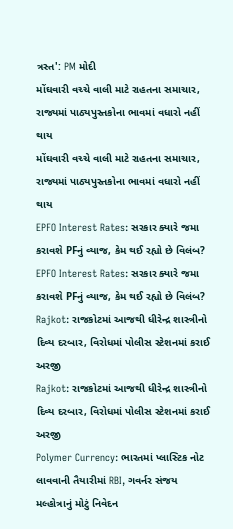ત્રસ્ત': PM મોદી
મોંઘવારી વચ્ચે વાલી માટે રાહતના સમાચાર, રાજ્યમાં પાઠ્યપુસ્તકોના ભાવમાં વધારો નહીં થાય
મોંઘવારી વચ્ચે વાલી માટે રાહતના સમાચાર, રાજ્યમાં પાઠ્યપુસ્તકોના ભાવમાં વધારો નહીં થાય
EPFO Interest Rates: સરકાર ક્યારે જમા કરાવશે PFનું વ્યાજ, કેમ થઈ રહ્યો છે વિલંબ?
EPFO Interest Rates: સરકાર ક્યારે જમા કરાવશે PFનું વ્યાજ, કેમ થઈ રહ્યો છે વિલંબ?
Rajkot: રાજકોટમાં આજથી ધીરેન્દ્ર શાસ્ત્રીનો દિવ્ય દરબાર, વિરોધમાં પોલીસ સ્ટેશનમાં કરાઈ અરજી
Rajkot: રાજકોટમાં આજથી ધીરેન્દ્ર શાસ્ત્રીનો દિવ્ય દરબાર, વિરોધમાં પોલીસ સ્ટેશનમાં કરાઈ અરજી
Polymer Currency: ભારતમાં પ્લાસ્ટિક નોટ લાવવાની તૈયારીમાં RBI, ગવર્નર સંજય મલ્હોત્રાનું મોટું નિવેદન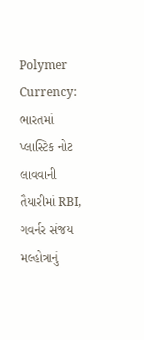Polymer Currency: ભારતમાં પ્લાસ્ટિક નોટ લાવવાની તૈયારીમાં RBI, ગવર્નર સંજય મલ્હોત્રાનું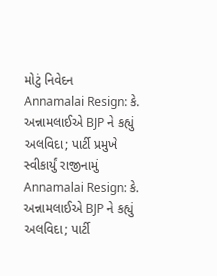મોટું નિવેદન
Annamalai Resign: કે. અન્નામલાઈએ BJP ને કહ્યું અલવિદા; પાર્ટી પ્રમુખે સ્વીકાર્યું રાજીનામું
Annamalai Resign: કે. અન્નામલાઈએ BJP ને કહ્યું અલવિદા; પાર્ટી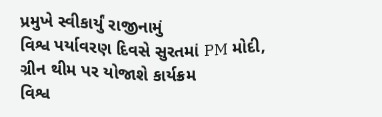પ્રમુખે સ્વીકાર્યું રાજીનામું
વિશ્વ પર્યાવરણ દિવસે સુરતમાં PM મોદી, ગ્રીન થીમ પર યોજાશે કાર્યક્રમ
વિશ્વ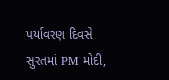પર્યાવરણ દિવસે સુરતમાં PM મોદી,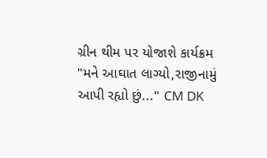ગ્રીન થીમ પર યોજાશે કાર્યક્રમ
"મને આઘાત લાગ્યો,રાજીનામું આપી રહ્યો છું..." CM DK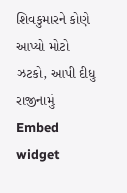શિવકુમારને કોણે આપ્યો મોટો ઝટકો, આપી દીધુ રાજીનામું
Embed widget